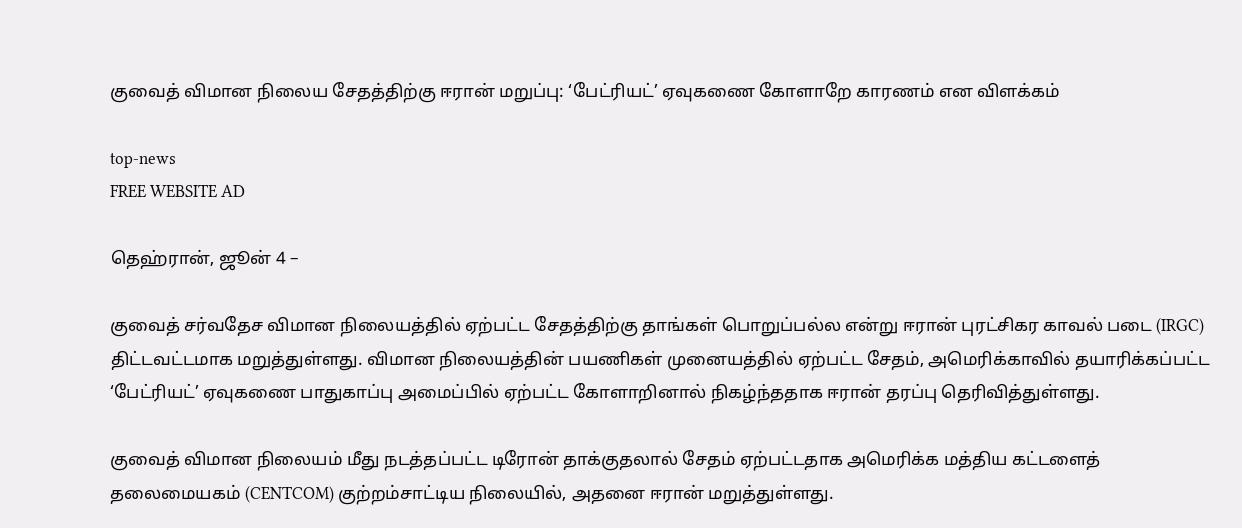குவைத் விமான நிலைய சேதத்திற்கு ஈரான் மறுப்பு: ‘பேட்ரியட்’ ஏவுகணை கோளாறே காரணம் என விளக்கம்

top-news
FREE WEBSITE AD

தெஹ்ரான், ஜூன் 4 –

குவைத் சர்வதேச விமான நிலையத்தில் ஏற்பட்ட சேதத்திற்கு தாங்கள் பொறுப்பல்ல என்று ஈரான் புரட்சிகர காவல் படை (IRGC) திட்டவட்டமாக மறுத்துள்ளது. விமான நிலையத்தின் பயணிகள் முனையத்தில் ஏற்பட்ட சேதம், அமெரிக்காவில் தயாரிக்கப்பட்ட ‘பேட்ரியட்’ ஏவுகணை பாதுகாப்பு அமைப்பில் ஏற்பட்ட கோளாறினால் நிகழ்ந்ததாக ஈரான் தரப்பு தெரிவித்துள்ளது.

குவைத் விமான நிலையம் மீது நடத்தப்பட்ட டிரோன் தாக்குதலால் சேதம் ஏற்பட்டதாக அமெரிக்க மத்திய கட்டளைத் தலைமையகம் (CENTCOM) குற்றம்சாட்டிய நிலையில், அதனை ஈரான் மறுத்துள்ளது.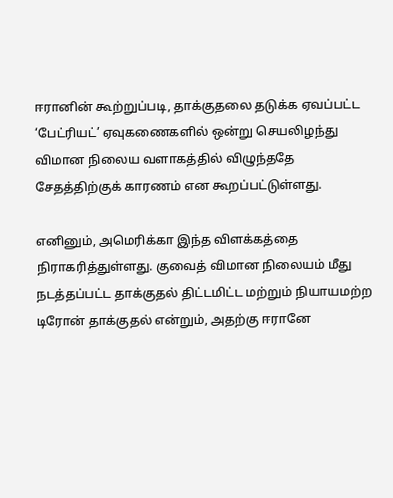ஈரானின் கூற்றுப்படி, தாக்குதலை தடுக்க ஏவப்பட்ட ‘பேட்ரியட்’ ஏவுகணைகளில் ஒன்று செயலிழந்து விமான நிலைய வளாகத்தில் விழுந்ததே சேதத்திற்குக் காரணம் என கூறப்பட்டுள்ளது.

எனினும், அமெரிக்கா இந்த விளக்கத்தை நிராகரித்துள்ளது. குவைத் விமான நிலையம் மீது நடத்தப்பட்ட தாக்குதல் திட்டமிட்ட மற்றும் நியாயமற்ற டிரோன் தாக்குதல் என்றும், அதற்கு ஈரானே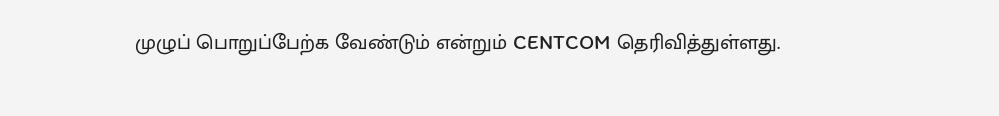முழுப் பொறுப்பேற்க வேண்டும் என்றும் CENTCOM தெரிவித்துள்ளது.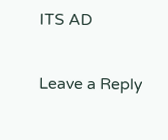ITS AD

Leave a Reply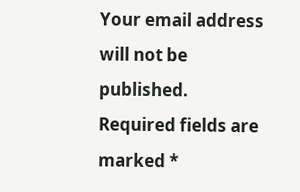Your email address will not be published. Required fields are marked *